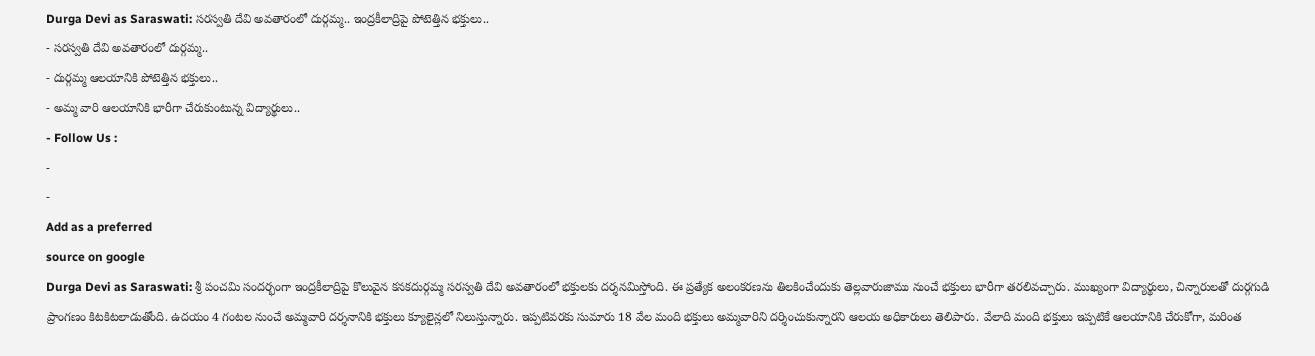Durga Devi as Saraswati: సరస్వతి దేవి అవతారంలో దుర్గమ్మ.. ఇంద్రకీలాద్రిపై పోటెత్తిన భక్తులు..
- సరస్వతి దేవి అవతారంలో దుర్గమ్మ..
- దుర్గమ్మ ఆలయానికి పోటెత్తిన భక్తులు..
- అమ్మ వారి ఆలయానికి భారీగా చేరుకుంటున్న విద్యార్థులు..
- Follow Us :
-
-
Add as a preferred
source on google
Durga Devi as Saraswati: శ్రీ పంచమి సందర్భంగా ఇంద్రకీలాద్రిపై కొలువైన కనకదుర్గమ్మ సరస్వతి దేవి అవతారంలో భక్తులకు దర్శనమిస్తోంది. ఈ ప్రత్యేక అలంకరణను తిలకించేందుకు తెల్లవారుజాము నుంచే భక్తులు భారీగా తరలివచ్చారు. ముఖ్యంగా విద్యార్థులు, చిన్నారులతో దుర్గగుడి ప్రాంగణం కిటకిటలాడుతోంది. ఉదయం 4 గంటల నుంచే అమ్మవారి దర్శనానికి భక్తులు క్యూలైన్లలో నిలుస్తున్నారు. ఇప్పటివరకు సుమారు 18 వేల మంది భక్తులు అమ్మవారిని దర్శించుకున్నారని ఆలయ అధికారులు తెలిపారు. వేలాది మంది భక్తులు ఇప్పటికే ఆలయానికి చేరుకోగా, మరింత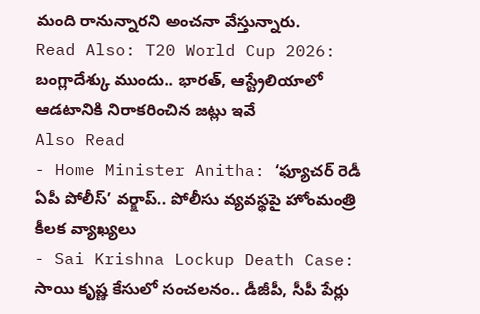మంది రానున్నారని అంచనా వేస్తున్నారు.
Read Also: T20 World Cup 2026: బంగ్లాదేశ్కు ముందు.. భారత్, ఆస్ట్రేలియాలో ఆడటానికి నిరాకరించిన జట్లు ఇవే
Also Read
- Home Minister Anitha: ‘ఫ్యూచర్ రెడీ ఏపీ పోలీస్’ వర్క్షాప్.. పోలీసు వ్యవస్థపై హోంమంత్రి కీలక వ్యాఖ్యలు
- Sai Krishna Lockup Death Case: సాయి కృష్ణ కేసులో సంచలనం.. డీజీపీ, సీపీ పేర్లు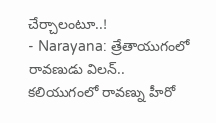చేర్చాలంటూ..!
- Narayana: త్రేతాయుగంలో రావణుడు విలన్.. కలియుగంలో రావణ్ను హీరో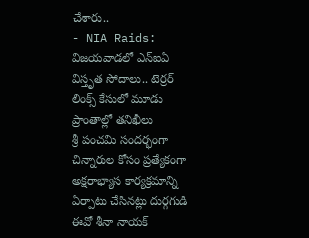చేశారు..
- NIA Raids: విజయవాడలో ఎన్ఐఏ విస్తృత సోదాలు.. టెర్రర్ లింక్స్ కేసులో మూడు ప్రాంతాల్లో తనిఖీలు
శ్రీ పంచమి సందర్భంగా చిన్నారుల కోసం ప్రత్యేకంగా అక్షరాభ్యాస కార్యక్రమాన్ని ఏర్పాటు చేసినట్లు దుర్గగుడి ఈవో శీనా నాయక్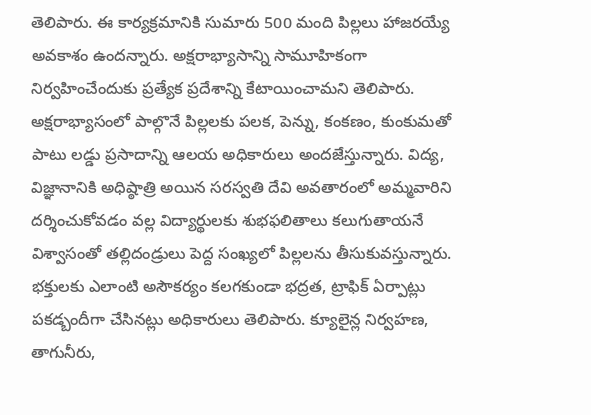తెలిపారు. ఈ కార్యక్రమానికి సుమారు 500 మంది పిల్లలు హాజరయ్యే అవకాశం ఉందన్నారు. అక్షరాభ్యాసాన్ని సామూహికంగా నిర్వహించేందుకు ప్రత్యేక ప్రదేశాన్ని కేటాయించామని తెలిపారు. అక్షరాభ్యాసంలో పాల్గొనే పిల్లలకు పలక, పెన్ను, కంకణం, కుంకుమతో పాటు లడ్డు ప్రసాదాన్ని ఆలయ అధికారులు అందజేస్తున్నారు. విద్య, విజ్ఞానానికి అధిష్ఠాత్రి అయిన సరస్వతి దేవి అవతారంలో అమ్మవారిని దర్శించుకోవడం వల్ల విద్యార్థులకు శుభఫలితాలు కలుగుతాయనే విశ్వాసంతో తల్లిదండ్రులు పెద్ద సంఖ్యలో పిల్లలను తీసుకువస్తున్నారు. భక్తులకు ఎలాంటి అసౌకర్యం కలగకుండా భద్రత, ట్రాఫిక్ ఏర్పాట్లు పకడ్బందీగా చేసినట్లు అధికారులు తెలిపారు. క్యూలైన్ల నిర్వహణ, తాగునీరు,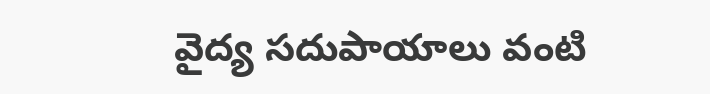వైద్య సదుపాయాలు వంటి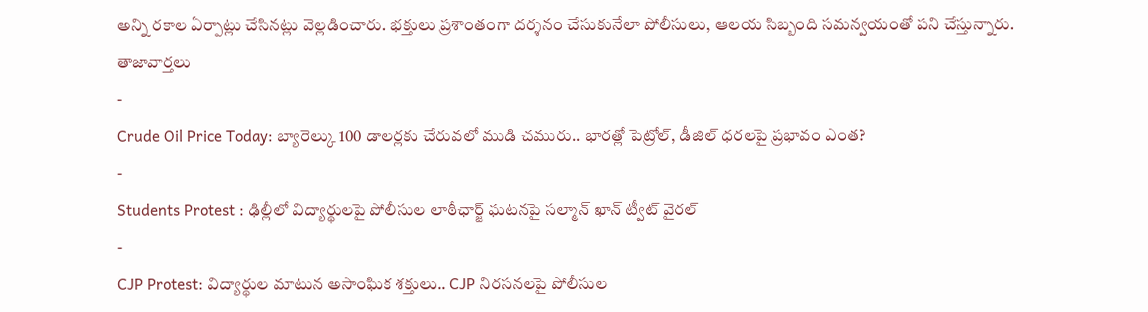అన్ని రకాల ఏర్పాట్లు చేసినట్లు వెల్లడించారు. భక్తులు ప్రశాంతంగా దర్శనం చేసుకునేలా పోలీసులు, ఆలయ సిబ్బంది సమన్వయంతో పని చేస్తున్నారు.
తాజావార్తలు
-
Crude Oil Price Today: బ్యారెల్కు 100 డాలర్లకు చేరువలో ముడి చమురు.. భారత్లో పెట్రోల్, డీజిల్ ధరలపై ప్రభావం ఎంత?
-
Students Protest : ఢిల్లీలో విద్యార్థులపై పోలీసుల లాఠీఛార్జ్ ఘటనపై సల్మాన్ ఖాన్ ట్వీట్ వైరల్
-
CJP Protest: విద్యార్థుల మాటున అసాంఘిక శక్తులు.. CJP నిరసనలపై పోలీసుల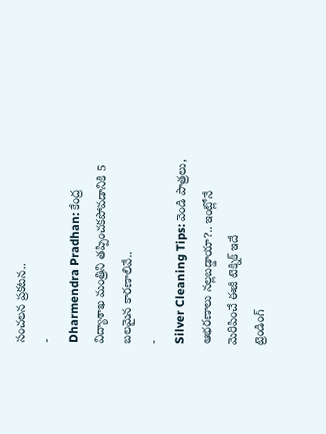సంచలన ప్రకటన..
-
Dharmendra Pradhan: కేంద్ర విద్యాశాఖ మంత్రిని తప్పించకపోవడానికి 5 బలమైన కారణాలివే..
-
Silver Cleaning Tips: వెండి పాత్రలు, ఆభరణాలు నల్లబడ్డాయా?.. ఇంట్లోనే మెరిపించే ఈజీ టెక్నిక్ ఇదే
ట్రెండింగ్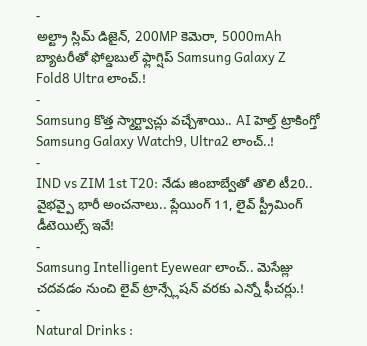-
అల్ట్రా స్లిమ్ డిజైన్, 200MP కెమెరా, 5000mAh బ్యాటరీతో ఫోల్డబుల్ ఫ్లాగ్షిప్ Samsung Galaxy Z Fold8 Ultra లాంచ్.!
-
Samsung కొత్త స్మార్ట్వాచ్లు వచ్చేశాయి.. AI హెల్త్ ట్రాకింగ్తో Samsung Galaxy Watch9, Ultra2 లాంచ్..!
-
IND vs ZIM 1st T20: నేడు జింబాబ్వేతో తొలి టీ20.. వైభవ్పై భారీ అంచనాలు.. ప్లేయింగ్ 11, లైవ్ స్ట్రీమింగ్ డీటెయిల్స్ ఇవే!
-
Samsung Intelligent Eyewear లాంచ్.. మెసేజ్లు చదవడం నుంచి లైవ్ ట్రాన్స్లేషన్ వరకు ఎన్నో ఫీచర్లు.!
-
Natural Drinks :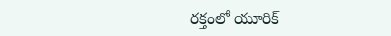రక్తంలో యూరిక్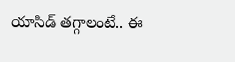యాసిడ్ తగ్గాలంటే.. ఈ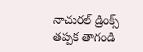నాచురల్ డ్రింక్స్ తప్పక తాగండి